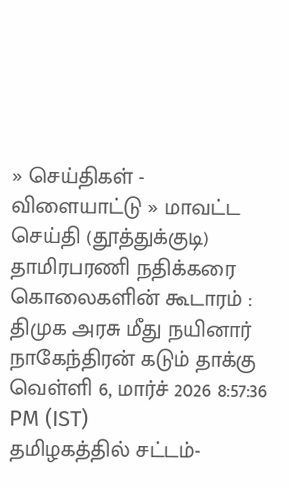» செய்திகள் - விளையாட்டு » மாவட்ட செய்தி (தூத்துக்குடி)
தாமிரபரணி நதிக்கரை கொலைகளின் கூடாரம் : திமுக அரசு மீது நயினார் நாகேந்திரன் கடும் தாக்கு
வெள்ளி 6, மார்ச் 2026 8:57:36 PM (IST)
தமிழகத்தில் சட்டம்-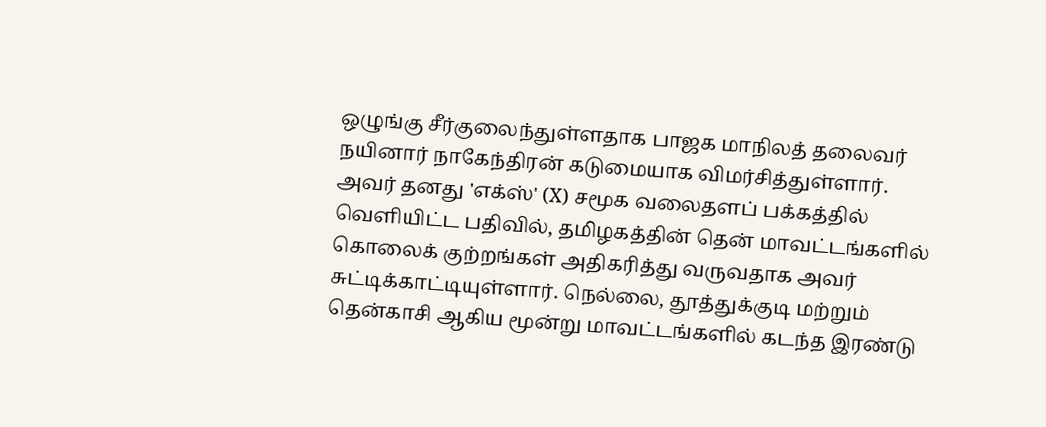ஒழுங்கு சீர்குலைந்துள்ளதாக பாஜக மாநிலத் தலைவர் நயினார் நாகேந்திரன் கடுமையாக விமர்சித்துள்ளார்.
அவர் தனது 'எக்ஸ்' (X) சமூக வலைதளப் பக்கத்தில் வெளியிட்ட பதிவில், தமிழகத்தின் தென் மாவட்டங்களில் கொலைக் குற்றங்கள் அதிகரித்து வருவதாக அவர் சுட்டிக்காட்டியுள்ளார். நெல்லை, தூத்துக்குடி மற்றும் தென்காசி ஆகிய மூன்று மாவட்டங்களில் கடந்த இரண்டு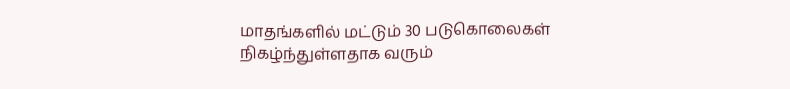மாதங்களில் மட்டும் 30 படுகொலைகள் நிகழ்ந்துள்ளதாக வரும்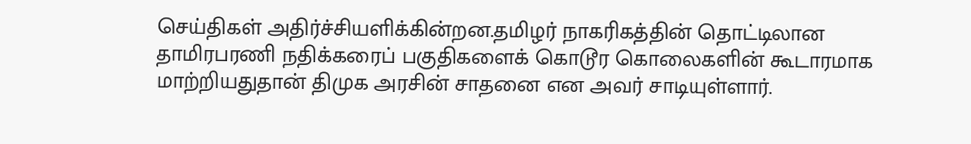செய்திகள் அதிர்ச்சியளிக்கின்றன.தமிழர் நாகரிகத்தின் தொட்டிலான தாமிரபரணி நதிக்கரைப் பகுதிகளைக் கொடூர கொலைகளின் கூடாரமாக மாற்றியதுதான் திமுக அரசின் சாதனை என அவர் சாடியுள்ளார்.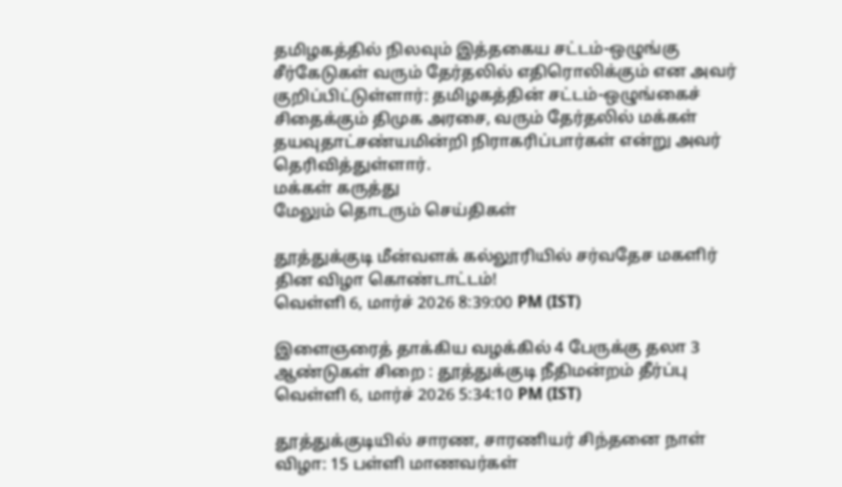தமிழகத்தில் நிலவும் இத்தகைய சட்டம்-ஒழுங்கு சீர்கேடுகள் வரும் தேர்தலில் எதிரொலிக்கும் என அவர் குறிப்பிட்டுள்ளார்: தமிழகத்தின் சட்டம்-ஒழுங்கைச் சிதைக்கும் திமுக அரசை, வரும் தேர்தலில் மக்கள் தயவுதாட்சண்யமின்றி நிராகரிப்பார்கள் என்று அவர் தெரிவித்துள்ளார்.
மக்கள் கருத்து
மேலும் தொடரும் செய்திகள்

தூத்துக்குடி மீன்வளக் கல்லூரியில் சர்வதேச மகளிர் தின விழா கொண்டாட்டம்!
வெள்ளி 6, மார்ச் 2026 8:39:00 PM (IST)

இளைஞரைத் தாக்கிய வழக்கில் 4 பேருக்கு தலா 3 ஆண்டுகள் சிறை : தூத்துக்குடி நீதிமன்றம் தீர்ப்பு
வெள்ளி 6, மார்ச் 2026 5:34:10 PM (IST)

தூத்துக்குடியில் சாரண, சாரணியர் சிந்தனை நாள் விழா: 15 பள்ளி மாணவர்கள்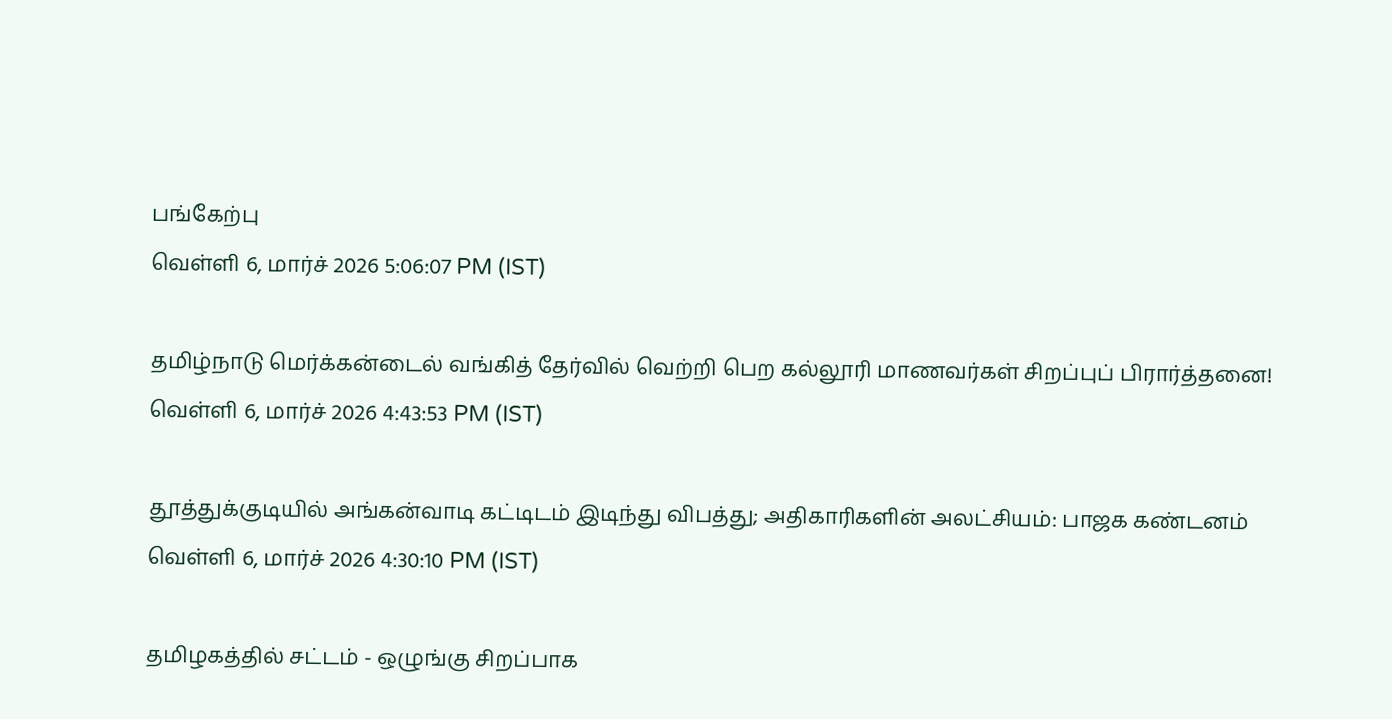பங்கேற்பு
வெள்ளி 6, மார்ச் 2026 5:06:07 PM (IST)

தமிழ்நாடு மெர்க்கன்டைல் வங்கித் தேர்வில் வெற்றி பெற கல்லூரி மாணவர்கள் சிறப்புப் பிரார்த்தனை!
வெள்ளி 6, மார்ச் 2026 4:43:53 PM (IST)

தூத்துக்குடியில் அங்கன்வாடி கட்டிடம் இடிந்து விபத்து; அதிகாரிகளின் அலட்சியம்: பாஜக கண்டனம்
வெள்ளி 6, மார்ச் 2026 4:30:10 PM (IST)

தமிழகத்தில் சட்டம் - ஒழுங்கு சிறப்பாக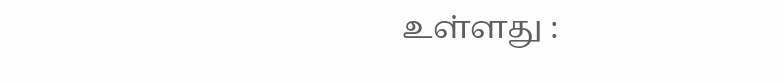உள்ளது :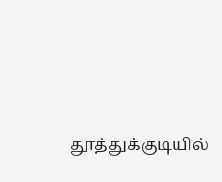தூத்துக்குடியில்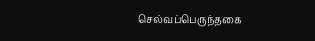செல்வப்பெருந்தகை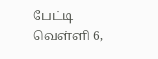பேட்டி
வெள்ளி 6,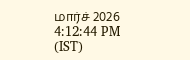மார்ச் 2026 4:12:44 PM (IST)